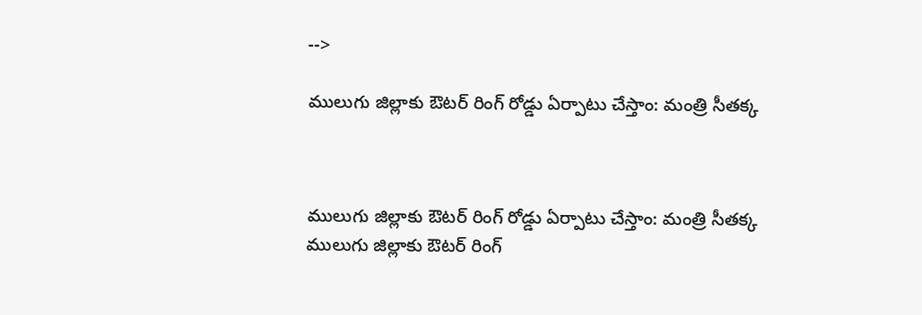-->

ములుగు జిల్లాకు ఔటర్ రింగ్ రోడ్డు ఏర్పాటు చేస్తాం: మంత్రి సీతక్క



ములుగు జిల్లాకు ఔటర్ రింగ్ రోడ్డు ఏర్పాటు చేస్తాం: మంత్రి సీతక్క
ములుగు జిల్లాకు ఔటర్ రింగ్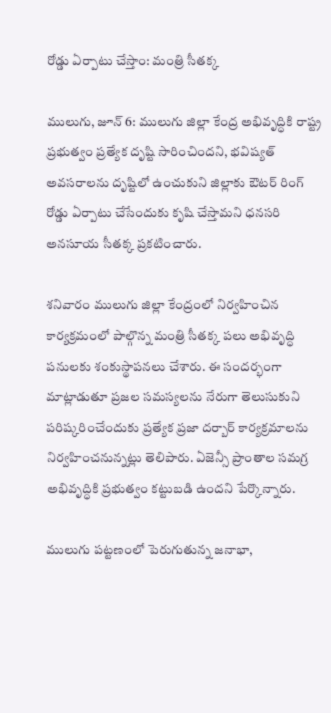రోడ్డు ఏర్పాటు చేస్తాం: మంత్రి సీతక్క

ములుగు, జూన్ 6: ములుగు జిల్లా కేంద్ర అభివృద్ధికి రాష్ట్ర ప్రభుత్వం ప్రత్యేక దృష్టి సారించిందని, భవిష్యత్ అవసరాలను దృష్టిలో ఉంచుకుని జిల్లాకు ఔటర్ రింగ్ రోడ్డు ఏర్పాటు చేసేందుకు కృషి చేస్తామని ధనసరి అనసూయ సీతక్క ప్రకటించారు.

శనివారం ములుగు జిల్లా కేంద్రంలో నిర్వహించిన కార్యక్రమంలో పాల్గొన్న మంత్రి సీతక్క పలు అభివృద్ధి పనులకు శంకుస్థాపనలు చేశారు. ఈ సందర్భంగా మాట్లాడుతూ ప్రజల సమస్యలను నేరుగా తెలుసుకుని పరిష్కరించేందుకు ప్రత్యేక ప్రజా దర్బార్ కార్యక్రమాలను నిర్వహించనున్నట్లు తెలిపారు. ఏజెన్సీ ప్రాంతాల సమగ్ర అభివృద్ధికి ప్రభుత్వం కట్టుబడి ఉందని పేర్కొన్నారు.

ములుగు పట్టణంలో పెరుగుతున్న జనాభా,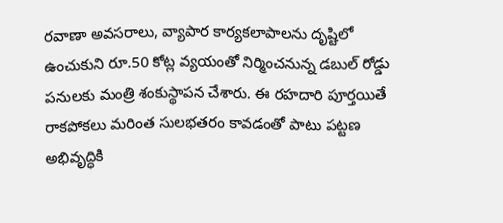రవాణా అవసరాలు, వ్యాపార కార్యకలాపాలను దృష్టిలో ఉంచుకుని రూ.50 కోట్ల వ్యయంతో నిర్మించనున్న డబుల్ రోడ్డు పనులకు మంత్రి శంకుస్థాపన చేశారు. ఈ రహదారి పూర్తయితే రాకపోకలు మరింత సులభతరం కావడంతో పాటు పట్టణ అభివృద్ధికి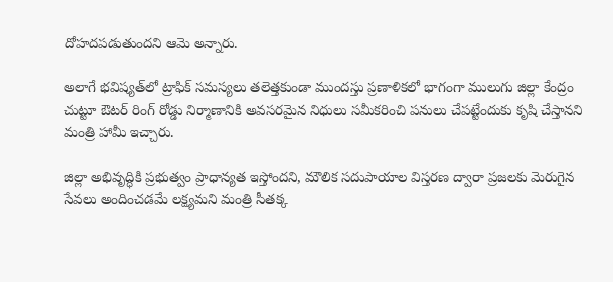దోహదపడుతుందని ఆమె అన్నారు.

అలాగే భవిష్యత్‌లో ట్రాఫిక్ సమస్యలు తలెత్తకుండా ముందస్తు ప్రణాళికలో భాగంగా ములుగు జిల్లా కేంద్రం చుట్టూ ఔటర్ రింగ్ రోడ్డు నిర్మాణానికి అవసరమైన నిధులు సమీకరించి పనులు చేపట్టేందుకు కృషి చేస్తానని మంత్రి హామీ ఇచ్చారు.

జిల్లా అభివృద్ధికి ప్రభుత్వం ప్రాధాన్యత ఇస్తోందని, మౌలిక సదుపాయాల విస్తరణ ద్వారా ప్రజలకు మెరుగైన సేవలు అందించడమే లక్ష్యమని మంత్రి సీతక్క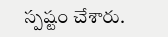స్పష్టం చేశారు.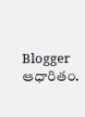Blogger ఆధారితం.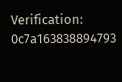Verification: 0c7a163838894793